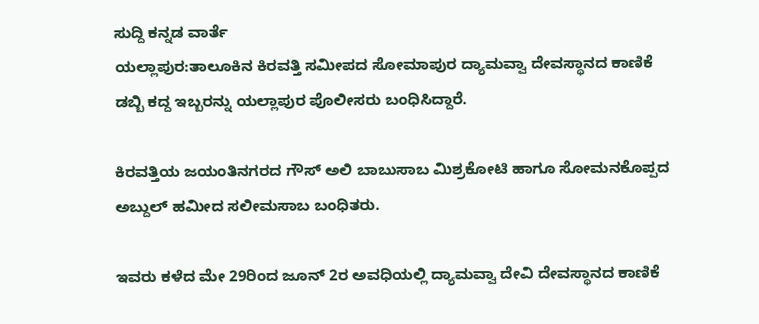ಸುದ್ದಿ ಕನ್ನಡ ವಾರ್ತೆ
ಯಲ್ಲಾಪುರ:ತಾಲೂಕಿನ ಕಿರವತ್ತಿ ಸಮೀಪದ ಸೋಮಾಪುರ ದ್ಯಾಮವ್ವಾ ದೇವಸ್ಥಾನದ ಕಾಣಿಕೆ ಡಬ್ಬಿ ಕದ್ದ ಇಬ್ಬರನ್ನು ಯಲ್ಲಾಪುರ ಪೊಲೀಸರು ಬಂಧಿಸಿದ್ದಾರೆ.

ಕಿರವತ್ತಿಯ ಜಯಂತಿನಗರದ ಗೌಸ್ ಅಲಿ ಬಾಬುಸಾಬ ಮಿಶ್ರಕೋಟಿ ಹಾಗೂ ಸೋಮನಕೊಪ್ಪದ ಅಬ್ದುಲ್ ಹಮೀದ ಸಲೀಮಸಾಬ ಬಂಧಿತರು.

ಇವರು ಕಳೆದ ಮೇ 29ರಿಂದ ಜೂನ್ 2ರ ಅವಧಿಯಲ್ಲಿ ದ್ಯಾಮವ್ವಾ ದೇವಿ ದೇವಸ್ಥಾನದ ಕಾಣಿಕೆ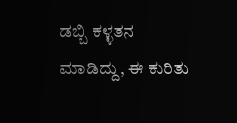ಡಬ್ಬಿ ಕಳ್ಳತನ ಮಾಡಿದ್ದು, ಈ ಕುರಿತು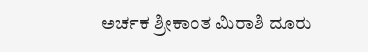ಅರ್ಚಕ ಶ್ರೀಕಾಂತ ಮಿರಾಶಿ ದೂರು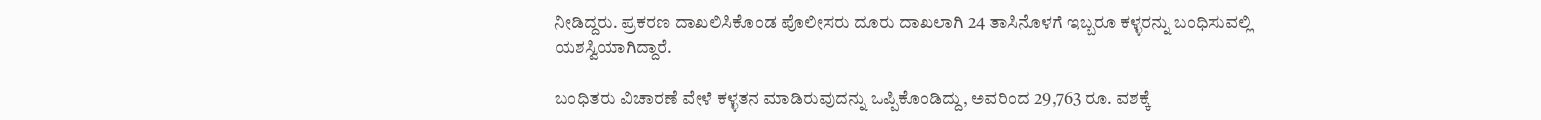ನೀಡಿದ್ದರು. ಪ್ರಕರಣ ದಾಖಲಿಸಿಕೊಂಡ ಪೊಲೀಸರು ದೂರು ದಾಖಲಾಗಿ 24 ತಾಸಿನೊಳಗೆ ಇಬ್ಬರೂ ಕಳ್ಳರನ್ನು ಬಂಧಿಸುವಲ್ಲಿ ಯಶಸ್ವಿಯಾಗಿದ್ದಾರೆ.

ಬಂಧಿತರು ವಿಚಾರಣೆ ವೇಳೆ ಕಳ್ಳತನ ಮಾಡಿರುವುದನ್ನು ಒಪ್ಪಿಕೊಂಡಿದ್ದು, ಅವರಿಂದ 29,763 ರೂ. ವಶಕ್ಕೆ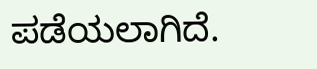ಪಡೆಯಲಾಗಿದೆ.